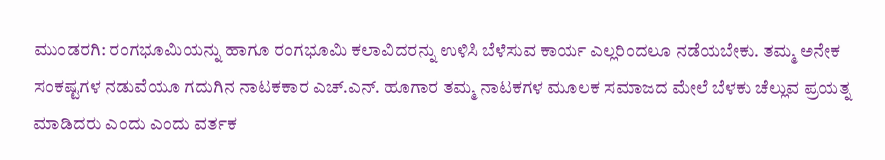ಮುಂಡರಗಿ: ರಂಗಭೂಮಿಯನ್ನು ಹಾಗೂ ರಂಗಭೂಮಿ ಕಲಾವಿದರನ್ನು ಉಳಿಸಿ ಬೆಳೆಸುವ ಕಾರ್ಯ ಎಲ್ಲರಿಂದಲೂ ನಡೆಯಬೇಕು. ತಮ್ಮ ಅನೇಕ ಸಂಕಷ್ಟಗಳ ನಡುವೆಯೂ ಗದುಗಿನ ನಾಟಕಕಾರ ಎಚ್.ಎನ್. ಹೂಗಾರ ತಮ್ಮ ನಾಟಕಗಳ ಮೂಲಕ ಸಮಾಜದ ಮೇಲೆ ಬೆಳಕು ಚೆಲ್ಲುವ ಪ್ರಯತ್ನ ಮಾಡಿದರು ಎಂದು ಎಂದು ವರ್ತಕ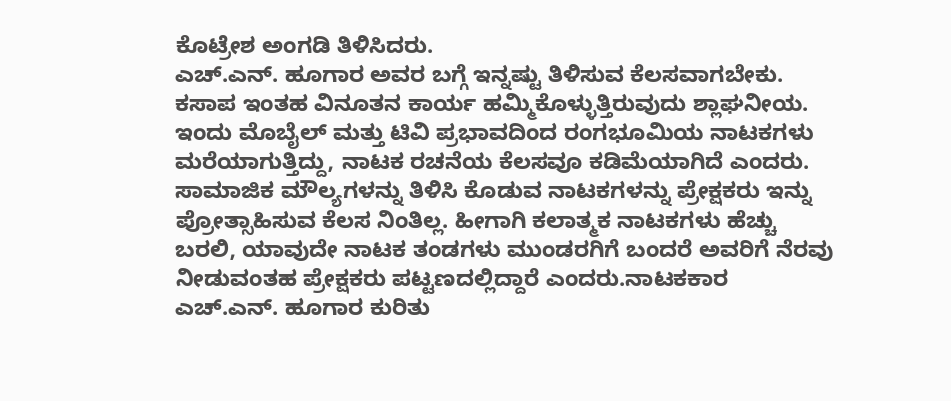ಕೊಟ್ರೇಶ ಅಂಗಡಿ ತಿಳಿಸಿದರು.
ಎಚ್.ಎನ್. ಹೂಗಾರ ಅವರ ಬಗ್ಗೆ ಇನ್ನಷ್ಟು ತಿಳಿಸುವ ಕೆಲಸವಾಗಬೇಕು. ಕಸಾಪ ಇಂತಹ ವಿನೂತನ ಕಾರ್ಯ ಹಮ್ಮಿಕೊಳ್ಳುತ್ತಿರುವುದು ಶ್ಲಾಘನೀಯ. ಇಂದು ಮೊಬೈಲ್ ಮತ್ತು ಟಿವಿ ಪ್ರಭಾವದಿಂದ ರಂಗಭೂಮಿಯ ನಾಟಕಗಳು ಮರೆಯಾಗುತ್ತಿದ್ದು, ನಾಟಕ ರಚನೆಯ ಕೆಲಸವೂ ಕಡಿಮೆಯಾಗಿದೆ ಎಂದರು.
ಸಾಮಾಜಿಕ ಮೌಲ್ಯಗಳನ್ನು ತಿಳಿಸಿ ಕೊಡುವ ನಾಟಕಗಳನ್ನು ಪ್ರೇಕ್ಷಕರು ಇನ್ನು ಪ್ರೋತ್ಸಾಹಿಸುವ ಕೆಲಸ ನಿಂತಿಲ್ಲ. ಹೀಗಾಗಿ ಕಲಾತ್ಮಕ ನಾಟಕಗಳು ಹೆಚ್ಚು ಬರಲಿ, ಯಾವುದೇ ನಾಟಕ ತಂಡಗಳು ಮುಂಡರಗಿಗೆ ಬಂದರೆ ಅವರಿಗೆ ನೆರವು ನೀಡುವಂತಹ ಪ್ರೇಕ್ಷಕರು ಪಟ್ಟಣದಲ್ಲಿದ್ದಾರೆ ಎಂದರು.ನಾಟಕಕಾರ ಎಚ್.ಎನ್. ಹೂಗಾರ ಕುರಿತು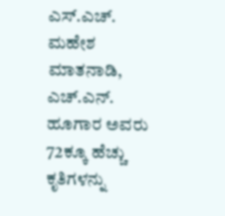ಎಸ್.ಎಚ್. ಮಹೇಶ ಮಾತನಾಡಿ, ಎಚ್.ಎನ್. ಹೂಗಾರ ಅವರು 72ಕ್ಕೂ ಹೆಚ್ಚು ಕೃತಿಗಳನ್ನು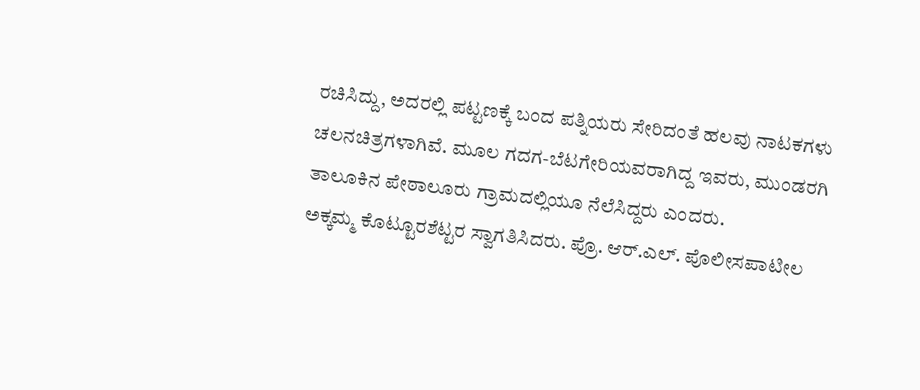ರಚಿಸಿದ್ದು, ಅದರಲ್ಲಿ ಪಟ್ಟಣಕ್ಕೆ ಬಂದ ಪತ್ನಿಯರು ಸೇರಿದಂತೆ ಹಲವು ನಾಟಕಗಳು ಚಲನಚಿತ್ರಗಳಾಗಿವೆ. ಮೂಲ ಗದಗ-ಬೆಟಗೇರಿಯವರಾಗಿದ್ದ ಇವರು, ಮುಂಡರಗಿ ತಾಲೂಕಿನ ಪೇಠಾಲೂರು ಗ್ರಾಮದಲ್ಲಿಯೂ ನೆಲೆಸಿದ್ದರು ಎಂದರು.
ಅಕ್ಕಮ್ಮ ಕೊಟ್ಟೂರಶೆಟ್ಟರ ಸ್ವಾಗತಿಸಿದರು. ಪ್ರೊ. ಆರ್.ಎಲ್. ಪೊಲೀಸಪಾಟೀಲ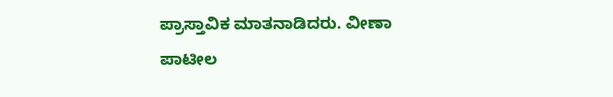ಪ್ರಾಸ್ತಾವಿಕ ಮಾತನಾಡಿದರು. ವೀಣಾ ಪಾಟೀಲ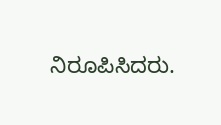ನಿರೂಪಿಸಿದರು.